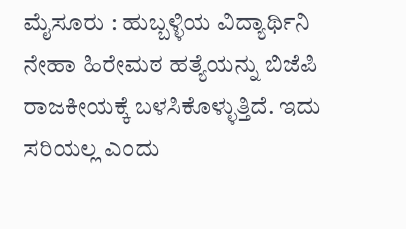ಮೈಸೂರು : ಹುಬ್ಬಳ್ಳಿಯ ವಿದ್ಯಾರ್ಥಿನಿ ನೇಹಾ ಹಿರೇಮಠ ಹತ್ಯೆಯನ್ನು ಬಿಜೆಪಿ ರಾಜಕೀಯಕ್ಕೆ ಬಳಸಿಕೊಳ್ಳುತ್ತಿದೆ. ಇದು ಸರಿಯಲ್ಲ ಎಂದು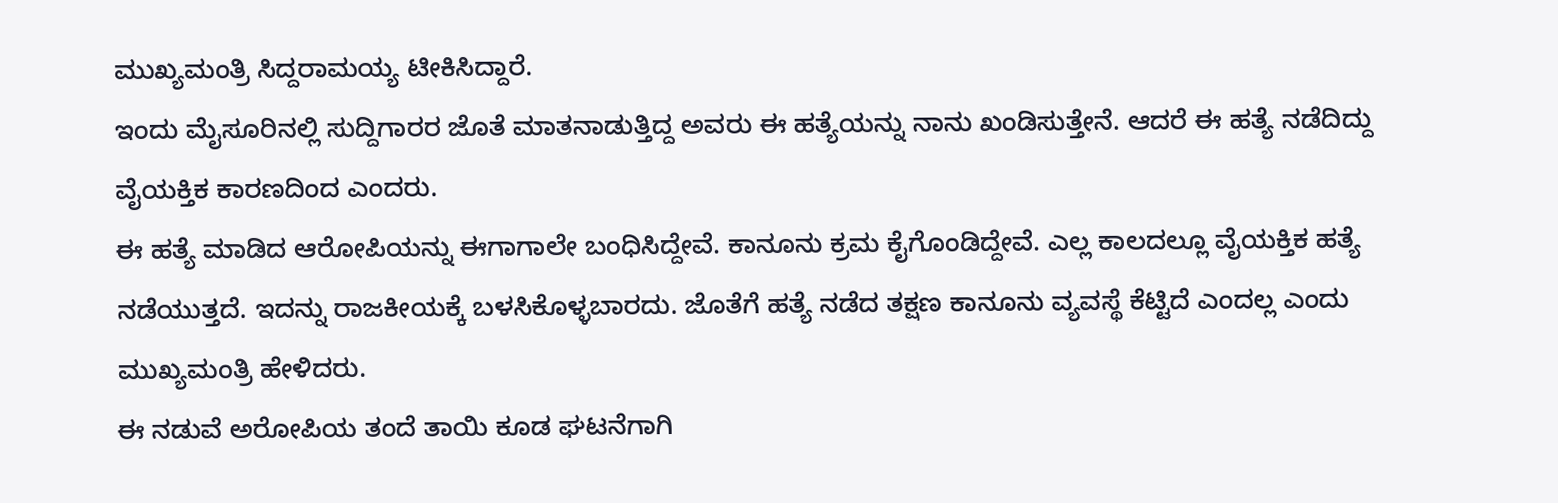ಮುಖ್ಯಮಂತ್ರಿ ಸಿದ್ದರಾಮಯ್ಯ ಟೀಕಿಸಿದ್ದಾರೆ.
ಇಂದು ಮೈಸೂರಿನಲ್ಲಿ ಸುದ್ದಿಗಾರರ ಜೊತೆ ಮಾತನಾಡುತ್ತಿದ್ದ ಅವರು ಈ ಹತ್ಯೆಯನ್ನು ನಾನು ಖಂಡಿಸುತ್ತೇನೆ. ಆದರೆ ಈ ಹತ್ಯೆ ನಡೆದಿದ್ದು ವೈಯಕ್ತಿಕ ಕಾರಣದಿಂದ ಎಂದರು.
ಈ ಹತ್ಯೆ ಮಾಡಿದ ಆರೋಪಿಯನ್ನು ಈಗಾಗಾಲೇ ಬಂಧಿಸಿದ್ದೇವೆ. ಕಾನೂನು ಕ್ರಮ ಕೈಗೊಂಡಿದ್ದೇವೆ. ಎಲ್ಲ ಕಾಲದಲ್ಲೂ ವೈಯಕ್ತಿಕ ಹತ್ಯೆ ನಡೆಯುತ್ತದೆ. ಇದನ್ನು ರಾಜಕೀಯಕ್ಕೆ ಬಳಸಿಕೊಳ್ಳಬಾರದು. ಜೊತೆಗೆ ಹತ್ಯೆ ನಡೆದ ತಕ್ಷಣ ಕಾನೂನು ವ್ಯವಸ್ಥೆ ಕೆಟ್ಟಿದೆ ಎಂದಲ್ಲ ಎಂದು ಮುಖ್ಯಮಂತ್ರಿ ಹೇಳಿದರು.
ಈ ನಡುವೆ ಅರೋಪಿಯ ತಂದೆ ತಾಯಿ ಕೂಡ ಘಟನೆಗಾಗಿ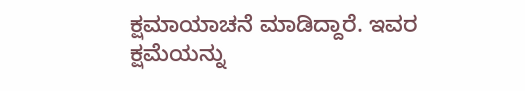ಕ್ಷಮಾಯಾಚನೆ ಮಾಡಿದ್ದಾರೆ. ಇವರ ಕ್ಷಮೆಯನ್ನು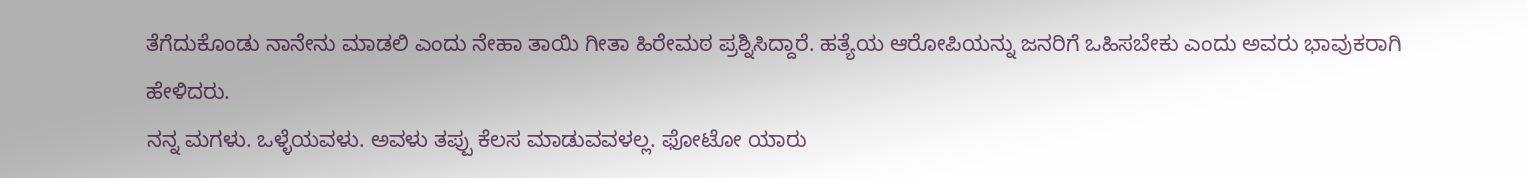ತೆಗೆದುಕೊಂಡು ನಾನೇನು ಮಾಡಲಿ ಎಂದು ನೇಹಾ ತಾಯಿ ಗೀತಾ ಹಿರೇಮಠ ಪ್ರಶ್ನಿಸಿದ್ದಾರೆ. ಹತ್ಯೆಯ ಆರೋಪಿಯನ್ನು ಜನರಿಗೆ ಒಹಿಸಬೇಕು ಎಂದು ಅವರು ಭಾವುಕರಾಗಿ ಹೇಳಿದರು.
ನನ್ನ ಮಗಳು. ಒಳ್ಳೆಯವಳು. ಅವಳು ತಪ್ಪು ಕೆಲಸ ಮಾಡುವವಳಲ್ಲ. ಫೋಟೋ ಯಾರು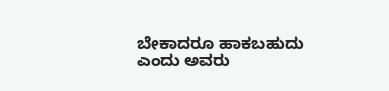ಬೇಕಾದರೂ ಹಾಕಬಹುದು ಎಂದು ಅವರು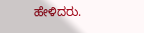ಹೇಳಿದರು.